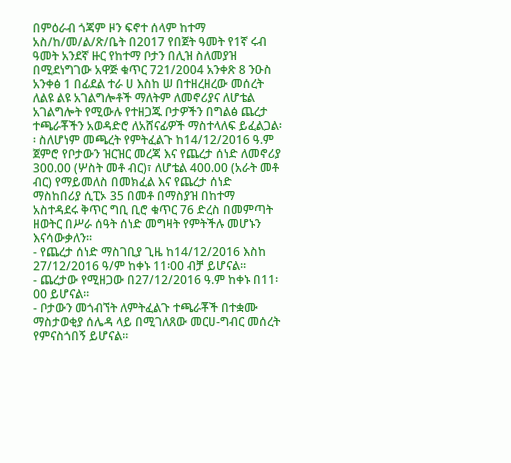በምዕራብ ጎጃም ዞን ፍኖተ ሰላም ከተማ አስ/ከ/መ/ል/ጽ/ቤት በ2017 የበጀት ዓመት የ1ኛ ሩብ ዓመት አንደኛ ዙር የከተማ ቦታን በሊዝ ስለመያዝ በሚደነግገው አዋጅ ቁጥር 721/2004 አንቀጽ 8 ንዑስ አንቀፅ 1 በፊደል ተራ ሀ እስከ ሠ በተዘረዘረው መሰረት ለልዩ ልዩ አገልግሎቶች ማለትም ለመኖሪያና ለሆቴል አገልግሎት የሚውሉ የተዘጋጁ ቦታዎችን በግልፅ ጨረታ ተጫራቾችን አወዳድሮ ለአሸናፊዎች ማስተላለፍ ይፈልጋል፡፡ ስለሆነም መጫረት የምትፈልጉ ከ14/12/2016 ዓ.ም ጀምሮ የቦታውን ዝርዝር መረጃ እና የጨረታ ሰነድ ለመኖሪያ 300.00 (ሦስት መቶ ብር)፣ ለሆቴል 400.00 (አራት መቶ ብር) የማይመለስ በመክፈል እና የጨረታ ሰነድ ማስከበሪያ ሲፒኦ 35 በመቶ በማስያዝ በከተማ አስተዳደሩ ቅጥር ግቢ ቢሮ ቁጥር 76 ድረስ በመምጣት ዘወትር በሥራ ሰዓት ሰነድ መግዛት የምትችሉ መሆኑን እናሳውቃለን፡፡
- የጨረታ ሰነድ ማስገቢያ ጊዜ ከ14/12/2016 እስከ 27/12/2016 ዓ/ም ከቀኑ 11፡00 ብቻ ይሆናል፡፡
- ጨረታው የሚዘጋው በ27/12/2016 ዓ.ም ከቀኑ በ11፡00 ይሆናል፡፡
- ቦታውን መጎብኘት ለምትፈልጉ ተጫራቾች በተቋሙ ማስታወቂያ ሰሌዳ ላይ በሚገለጸው መርሀ-ግብር መሰረት የምናስጎበኝ ይሆናል፡፡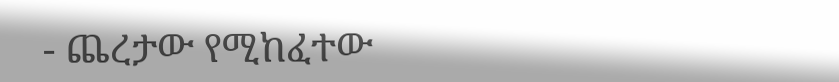- ጨረታው የሚከፈተው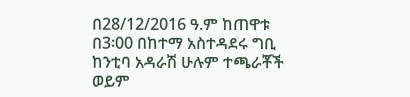በ28/12/2016 ዓ.ም ከጠዋቱ በ3፡00 በከተማ አስተዳደሩ ግቢ ከንቲባ አዳራሽ ሁሉም ተጫራቾች ወይም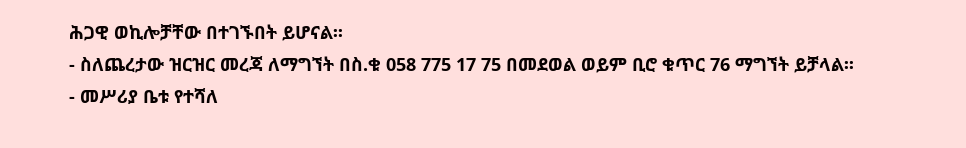ሕጋዊ ወኪሎቻቸው በተገኙበት ይሆናል፡፡
- ስለጨረታው ዝርዝር መረጃ ለማግኘት በስ.ቁ 058 775 17 75 በመደወል ወይም ቢሮ ቁጥር 76 ማግኘት ይቻላል፡፡
- መሥሪያ ቤቱ የተሻለ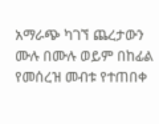አማራጭ ካገኘ ጨረታውን ሙሉ በሙሉ ወይም በከፊል የመሰረዝ መብቱ የተጠበቀ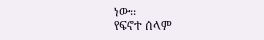ነው፡፡
የፍኖተ ሰላም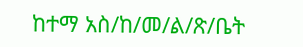ከተማ አስ/ከ/መ/ል/ጽ/ቤት